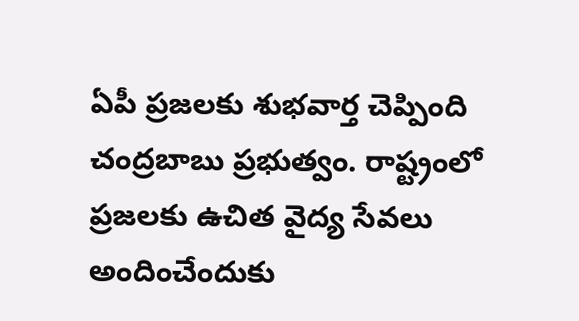ఏపీ ప్రజలకు శుభవార్త చెప్పింది చంద్రబాబు ప్రభుత్వం. రాష్ట్రంలో ప్రజలకు ఉచిత వైద్య సేవలు అందించేందుకు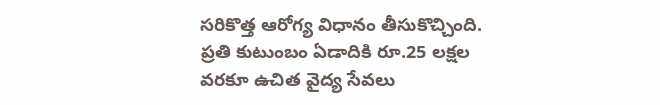సరికొత్త ఆరోగ్య విధానం తీసుకొచ్చింది. ప్రతి కుటుంబం ఏడాదికి రూ.25 లక్షల వరకూ ఉచిత వైద్య సేవలు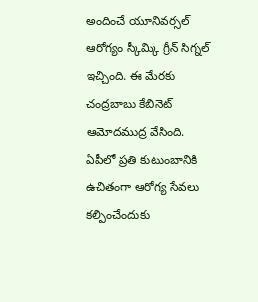అందించే యూనివర్సల్ ఆరోగ్యం స్కీమ్కి గ్రీన్ సిగ్నల్ ఇచ్చింది. ఈ మేరకు చంద్రబాబు కేబినెట్ ఆమోదముద్ర వేసింది.
ఏపీలో ప్రతి కుటుంబానికి ఉచితంగా ఆరోగ్య సేవలు కల్పించేందుకు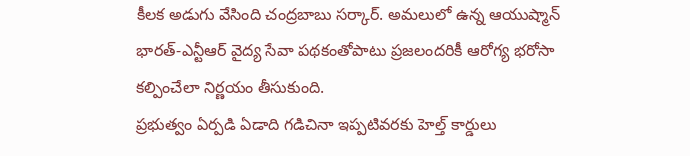కీలక అడుగు వేసింది చంద్రబాబు సర్కార్. అమలులో ఉన్న ఆయుష్మాన్ భారత్-ఎన్టీఆర్ వైద్య సేవా పథకంతోపాటు ప్రజలందరికీ ఆరోగ్య భరోసా కల్పించేలా నిర్ణయం తీసుకుంది.
ప్రభుత్వం ఏర్పడి ఏడాది గడిచినా ఇప్పటివరకు హెల్త్ కార్డులు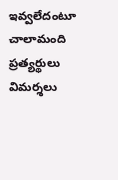ఇవ్వలేదంటూ చాలామంది ప్రత్యర్థులు విమర్శలు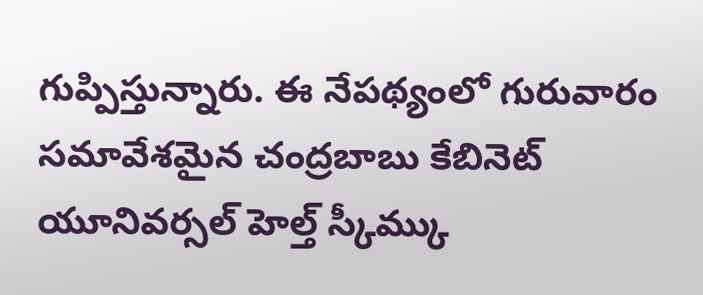గుప్పిస్తున్నారు. ఈ నేపథ్యంలో గురువారం సమావేశమైన చంద్రబాబు కేబినెట్ యూనివర్సల్ హెల్త్ స్కీమ్కు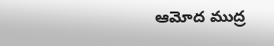ఆమోద ముద్ర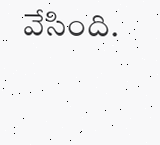వేసింది.